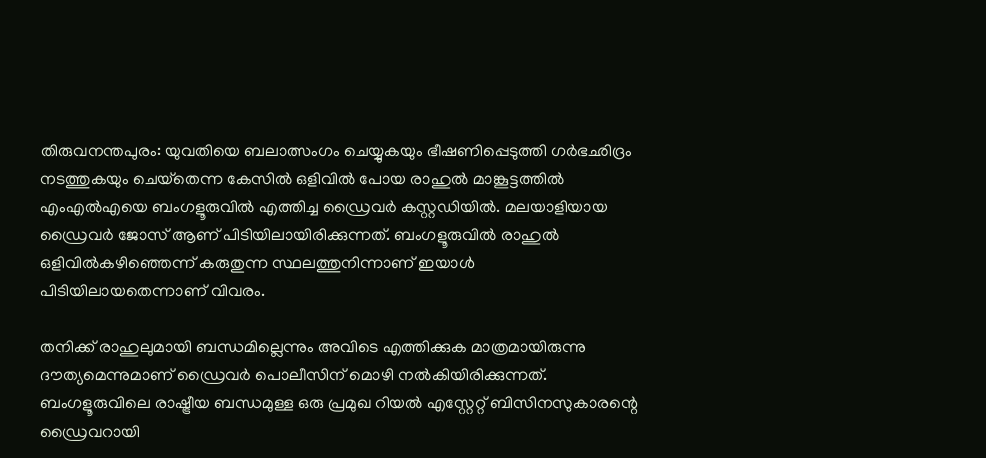തിരുവനന്തപുരം: യുവതിയെ ബലാത്സംഗം ചെയ്യുകയും ഭീഷണിപ്പെടുത്തി ഗര്‍ഭഛിദ്രം നടത്തുകയും ചെയ്‌തെന്ന കേസില്‍ ഒളിവില്‍ പോയ രാഹുല്‍ മാങ്കൂട്ടത്തില്‍ എംഎല്‍എയെ ബംഗളൂരുവില്‍ എത്തിച്ച ഡ്രൈവര്‍ കസ്റ്റഡിയില്‍. മലയാളിയായ ഡ്രൈവര്‍ ജോസ് ആണ് പിടിയിലായിരിക്കുന്നത്. ബംഗളൂരുവില്‍ രാഹുല്‍ ഒളിവില്‍കഴിഞ്ഞെന്ന് കരുതുന്ന സ്ഥലത്തുനിന്നാണ് ഇയാള്‍ പിടിയിലായതെന്നാണ് വിവരം.

തനിക്ക് രാഹുലുമായി ബന്ധമില്ലെന്നും അവിടെ എത്തിക്കുക മാത്രമായിരുന്നു ദൗത്യമെന്നുമാണ് ഡ്രൈവര്‍ പൊലീസിന് മൊഴി നല്‍കിയിരിക്കുന്നത്. ബംഗളൂരുവിലെ രാഷ്ട്രീയ ബന്ധമുള്ള ഒരു പ്രമുഖ റിയല്‍ എസ്റ്റേറ്റ് ബിസിനസുകാരന്റെ ഡ്രൈവറായി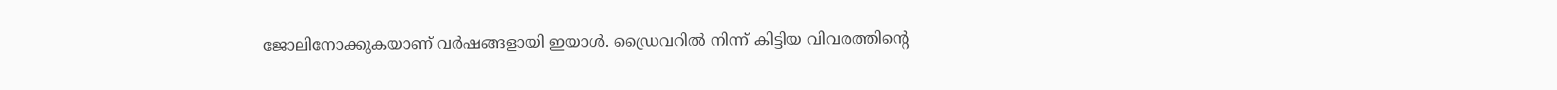ജോലിനോക്കുകയാണ് വര്‍ഷങ്ങളായി ഇയാള്‍. ഡ്രൈവറില്‍ നിന്ന് കിട്ടിയ വിവരത്തിന്റെ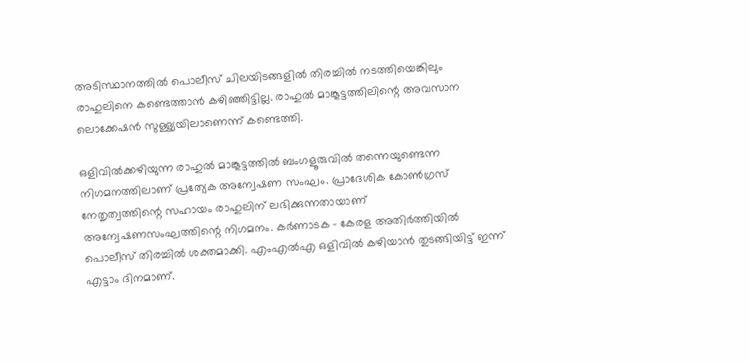അടിസ്ഥാനത്തില്‍ പൊലീസ് ചിലയിടങ്ങളില്‍ തിരച്ചില്‍ നടത്തിയെങ്കിലും രാഹുലിനെ കണ്ടെത്താന്‍ കഴിഞ്ഞിട്ടില്ല. രാഹുല്‍ മാങ്കൂട്ടത്തിലിന്റെ അവസാന ലൊക്കേഷന്‍ സുള്ള്യയിലാണെന്ന് കണ്ടെത്തി.

ഒളിവില്‍ക്കഴിയുന്ന രാഹുല്‍ മാങ്കൂട്ടത്തില്‍ ബംഗളൂരുവില്‍ തന്നെയുണ്ടെന്ന നിഗമനത്തിലാണ് പ്രത്യേക അന്വേഷണ സംഘം. പ്രാദേശിക കോണ്‍ഗ്രസ് നേതൃത്വത്തിന്റെ സഹായം രാഹുലിന് ലഭിക്കുന്നതായാണ് അന്വേഷണസംഘത്തിന്റെ നിഗമനം. കര്‍ണാടക – കേരള അതിര്‍ത്തിയില്‍ പൊലീസ് തിരച്ചില്‍ ശക്തമാക്കി. എംഎല്‍എ ഒളിവില്‍ കഴിയാന്‍ തുടങ്ങിയിട്ട് ഇന്ന് എട്ടാം ദിനമാണ്.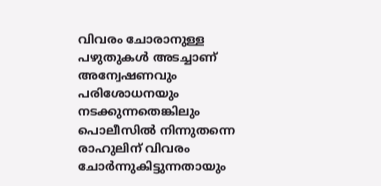വിവരം ചോരാനുള്ള പഴുതുകള്‍ അടച്ചാണ് അന്വേഷണവും പരിശോധനയും നടക്കുന്നതെങ്കിലും പൊലീസില്‍ നിന്നുതന്നെ രാഹുലിന് വിവരം ചോര്‍ന്നുകിട്ടുന്നതായും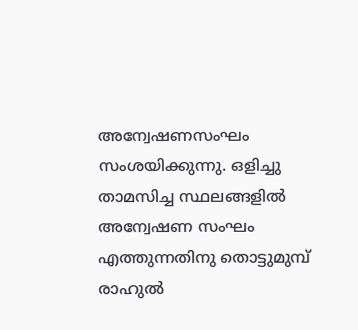അന്വേഷണസംഘം സംശയിക്കുന്നു. ഒളിച്ചു താമസിച്ച സ്ഥലങ്ങളില്‍ അന്വേഷണ സംഘം എത്തുന്നതിനു തൊട്ടുമുമ്പ് രാഹുല്‍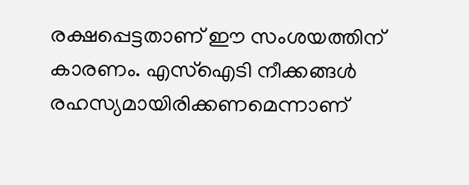രക്ഷപ്പെട്ടതാണ് ഈ സംശയത്തിന് കാരണം. എസ്‌ഐടി നീക്കങ്ങള്‍ രഹസ്യമായിരിക്കണമെന്നാണ്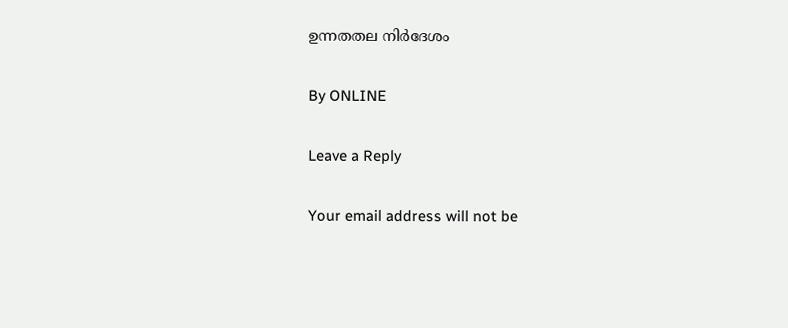ഉന്നതതല നിര്‍ദേശം

By ONLINE

Leave a Reply

Your email address will not be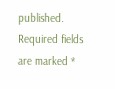published. Required fields are marked *